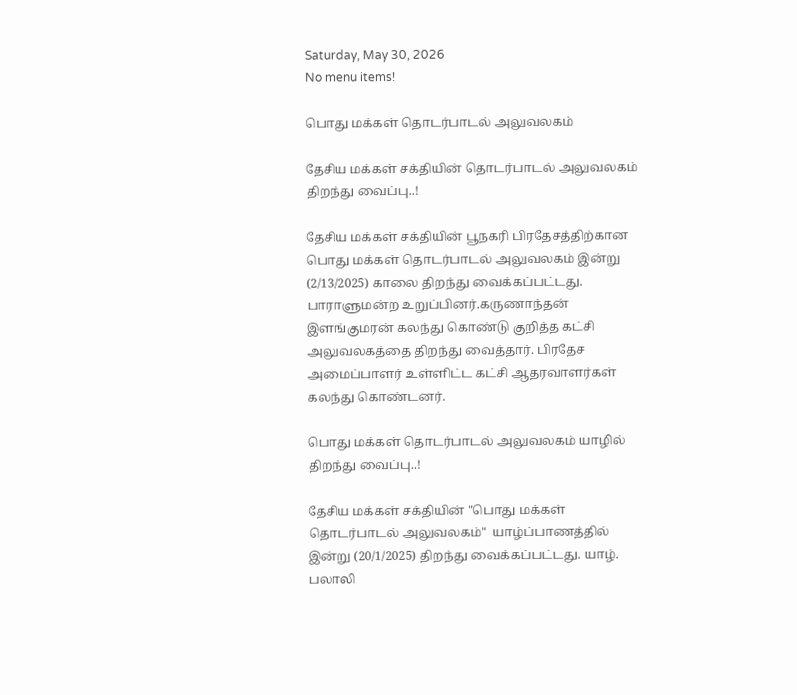Saturday, May 30, 2026
No menu items!

பொது மக்கள் தொடர்பாடல் அலுவலகம்

தேசிய மக்கள் சக்தியின் தொடர்பாடல் அலுவலகம் திறந்து வைப்பு..!

தேசிய மக்கள் சக்தியின் பூநகரி பிரதேசத்திற்கான பொது மக்கள் தொடர்பாடல் அலுவலகம் இன்று (2/13/2025) காலை திறந்து வைக்கப்பட்டது. பாராளுமன்ற உறுப்பினர்.கருணாந்தன் இளங்குமரன் கலந்து கொண்டு குறித்த கட்சி அலுவலகத்தை திறந்து வைத்தார். பிரதேச அமைப்பாளர் உள்ளிட்ட கட்சி ஆதரவாளர்கள் கலந்து கொண்டனர்.

பொது மக்கள் தொடர்பாடல் அலுவலகம் யாழில் திறந்து வைப்பு..!

தேசிய மக்கள் சக்தியின் "பொது மக்கள் தொடர்பாடல் அலுவலகம்"  யாழ்ப்பாணத்தில் இன்று (20/1/2025) திறந்து வைக்கப்பட்டது. யாழ். பலாலி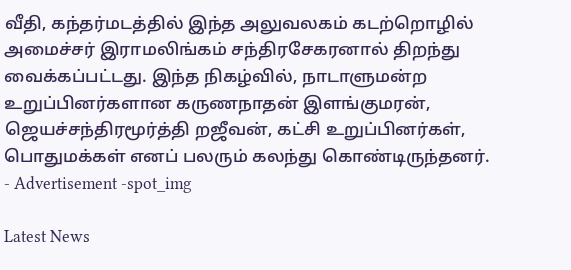வீதி, கந்தர்மடத்தில் இந்த அலுவலகம் கடற்றொழில் அமைச்சர் இராமலிங்கம் சந்திரசேகரனால் திறந்து வைக்கப்பட்டது. இந்த நிகழ்வில், நாடாளுமன்ற உறுப்பினர்களான கருணநாதன் இளங்குமரன், ஜெயச்சந்திரமூர்த்தி றஜீவன், கட்சி உறுப்பினர்கள், பொதுமக்கள் எனப் பலரும் கலந்து கொண்டிருந்தனர்.
- Advertisement -spot_img

Latest News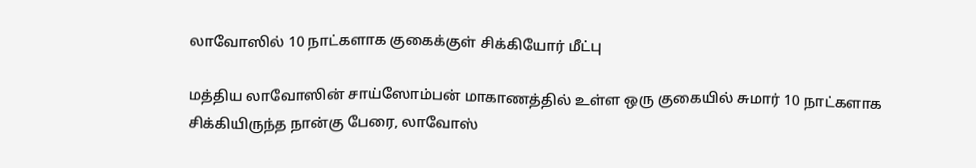லாவோஸில் 10 நாட்களாக குகைக்குள் சிக்கியோர் மீட்பு

மத்திய லாவோஸின் சாய்ஸோம்பன் மாகாணத்தில் உள்ள ஒரு குகையில் சுமார் 10 நாட்களாக சிக்கியிருந்த நான்கு பேரை, லாவோஸ்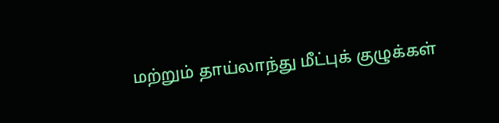மற்றும் தாய்லாந்து மீட்புக் குழுக்கள்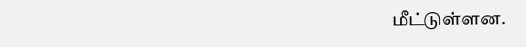மீட்டுள்ளன.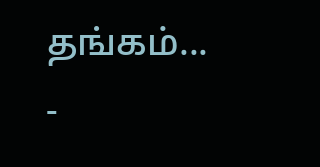தங்கம்...
-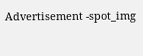Advertisement -spot_img